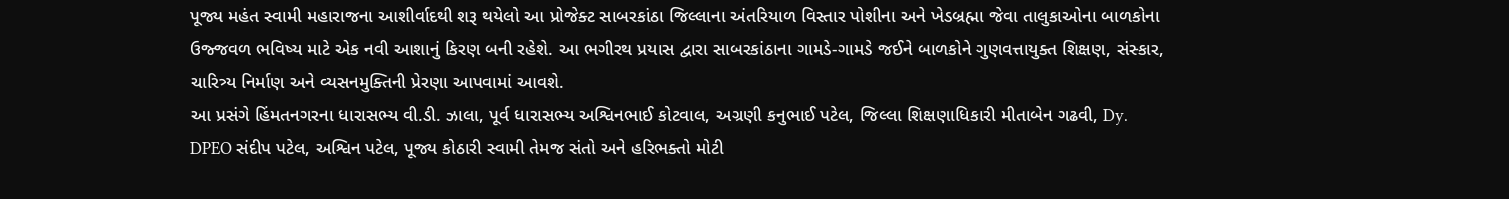પૂજ્ય મહંત સ્વામી મહારાજના આશીર્વાદથી શરૂ થયેલો આ પ્રોજેક્ટ સાબરકાંઠા જિલ્લાના અંતરિયાળ વિસ્તાર પોશીના અને ખેડબ્રહ્મા જેવા તાલુકાઓના બાળકોના ઉજ્જવળ ભવિષ્ય માટે એક નવી આશાનું કિરણ બની રહેશે. આ ભગીરથ પ્રયાસ દ્વારા સાબરકાંઠાના ગામડે-ગામડે જઈને બાળકોને ગુણવત્તાયુક્ત શિક્ષણ, સંસ્કાર, ચારિત્ર્ય નિર્માણ અને વ્યસનમુક્તિની પ્રેરણા આપવામાં આવશે.
આ પ્રસંગે હિંમતનગરના ધારાસભ્ય વી.ડી. ઝાલા, પૂર્વ ધારાસભ્ય અશ્વિનભાઈ કોટવાલ, અગ્રણી કનુભાઈ પટેલ, જિલ્લા શિક્ષણાધિકારી મીતાબેન ગઢવી, Dy. DPEO સંદીપ પટેલ, અશ્વિન પટેલ, પૂજ્ય કોઠારી સ્વામી તેમજ સંતો અને હરિભક્તો મોટી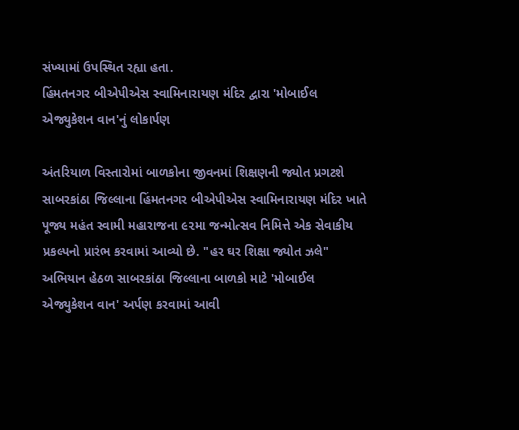સંખ્યામાં ઉપસ્થિત રહ્યા હતા.
હિંમતનગર બીએપીએસ સ્વામિનારાયણ મંદિર દ્વારા 'મોબાઈલ એજ્યુકેશન વાન'નું લોકાર્પણ

અંતરિયાળ વિસ્તારોમાં બાળકોના જીવનમાં શિક્ષણની જ્યોત પ્રગટશે
સાબરકાંઠા જિલ્લાના હિંમતનગર બીએપીએસ સ્વામિનારાયણ મંદિર ખાતે પૂજ્ય મહંત સ્વામી મહારાજના ૯૨મા જન્મોત્સવ નિમિત્તે એક સેવાકીય પ્રકલ્પનો પ્રારંભ કરવામાં આવ્યો છે. "હર ઘર શિક્ષા જ્યોત ઝલે" અભિયાન હેઠળ સાબરકાંઠા જિલ્લાના બાળકો માટે 'મોબાઈલ એજ્યુકેશન વાન' અર્પણ કરવામાં આવી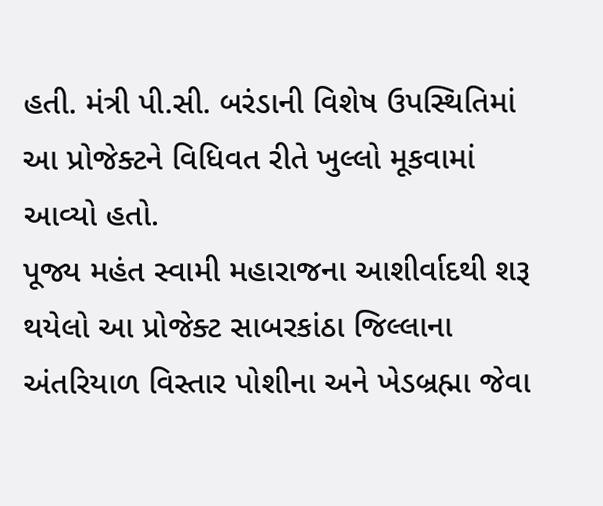હતી. મંત્રી પી.સી. બરંડાની વિશેષ ઉપસ્થિતિમાં આ પ્રોજેક્ટને વિધિવત રીતે ખુલ્લો મૂકવામાં આવ્યો હતો.
પૂજ્ય મહંત સ્વામી મહારાજના આશીર્વાદથી શરૂ થયેલો આ પ્રોજેક્ટ સાબરકાંઠા જિલ્લાના અંતરિયાળ વિસ્તાર પોશીના અને ખેડબ્રહ્મા જેવા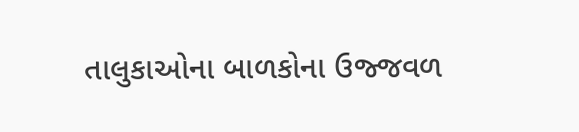તાલુકાઓના બાળકોના ઉજ્જવળ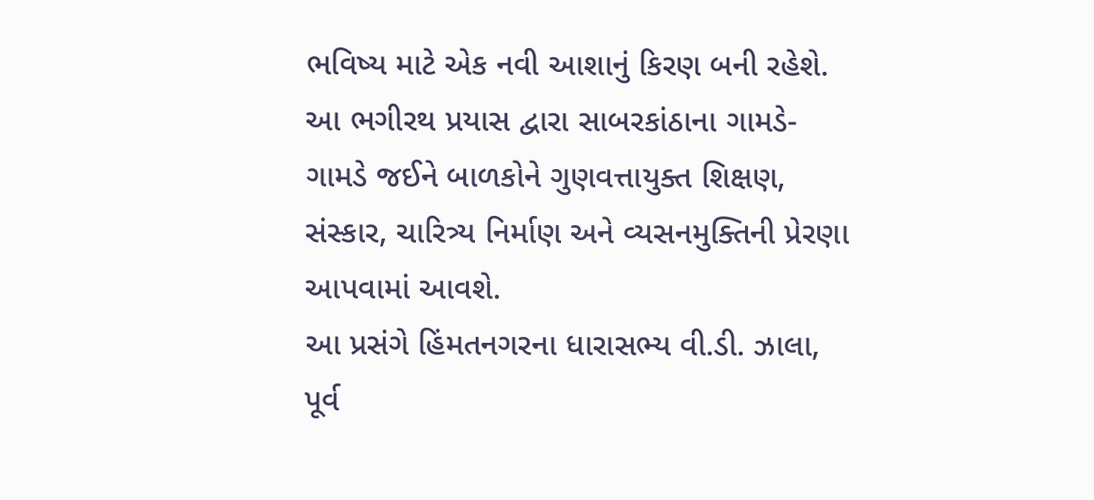ભવિષ્ય માટે એક નવી આશાનું કિરણ બની રહેશે. આ ભગીરથ પ્રયાસ દ્વારા સાબરકાંઠાના ગામડે-ગામડે જઈને બાળકોને ગુણવત્તાયુક્ત શિક્ષણ, સંસ્કાર, ચારિત્ર્ય નિર્માણ અને વ્યસનમુક્તિની પ્રેરણા આપવામાં આવશે.
આ પ્રસંગે હિંમતનગરના ધારાસભ્ય વી.ડી. ઝાલા, પૂર્વ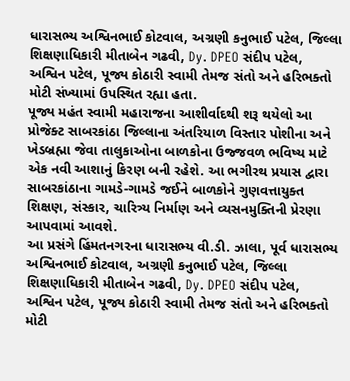ધારાસભ્ય અશ્વિનભાઈ કોટવાલ, અગ્રણી કનુભાઈ પટેલ, જિલ્લા શિક્ષણાધિકારી મીતાબેન ગઢવી, Dy. DPEO સંદીપ પટેલ, અશ્વિન પટેલ, પૂજ્ય કોઠારી સ્વામી તેમજ સંતો અને હરિભક્તો મોટી સંખ્યામાં ઉપસ્થિત રહ્યા હતા.
પૂજ્ય મહંત સ્વામી મહારાજના આશીર્વાદથી શરૂ થયેલો આ પ્રોજેક્ટ સાબરકાંઠા જિલ્લાના અંતરિયાળ વિસ્તાર પોશીના અને ખેડબ્રહ્મા જેવા તાલુકાઓના બાળકોના ઉજ્જવળ ભવિષ્ય માટે એક નવી આશાનું કિરણ બની રહેશે. આ ભગીરથ પ્રયાસ દ્વારા સાબરકાંઠાના ગામડે-ગામડે જઈને બાળકોને ગુણવત્તાયુક્ત શિક્ષણ, સંસ્કાર, ચારિત્ર્ય નિર્માણ અને વ્યસનમુક્તિની પ્રેરણા આપવામાં આવશે.
આ પ્રસંગે હિંમતનગરના ધારાસભ્ય વી.ડી. ઝાલા, પૂર્વ ધારાસભ્ય અશ્વિનભાઈ કોટવાલ, અગ્રણી કનુભાઈ પટેલ, જિલ્લા શિક્ષણાધિકારી મીતાબેન ગઢવી, Dy. DPEO સંદીપ પટેલ, અશ્વિન પટેલ, પૂજ્ય કોઠારી સ્વામી તેમજ સંતો અને હરિભક્તો મોટી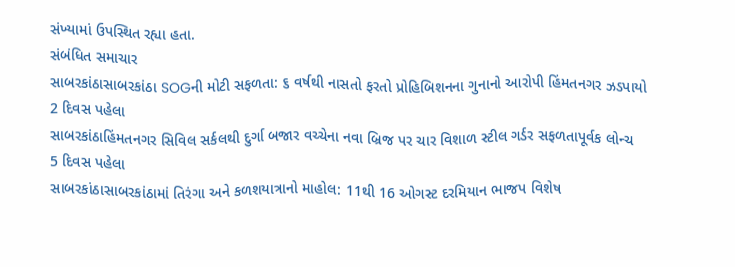સંખ્યામાં ઉપસ્થિત રહ્યા હતા.
સંબંધિત સમાચાર
સાબરકાંઠાસાબરકાંઠા SOGની મોટી સફળતા: ૬ વર્ષથી નાસતો ફરતો પ્રોહિબિશનના ગુનાનો આરોપી હિંમતનગર ઝડપાયો
2 દિવસ પહેલા
સાબરકાંઠાહિંમતનગર સિવિલ સર્કલથી દુર્ગા બજાર વચ્ચેના નવા બ્રિજ પર ચાર વિશાળ સ્ટીલ ગર્ડર સફળતાપૂર્વક લોન્ચ
5 દિવસ પહેલા
સાબરકાંઠાસાબરકાંઠામાં તિરંગા અને કળશયાત્રાનો માહોલ: 11થી 16 ઓગસ્ટ દરમિયાન ભાજપ વિશેષ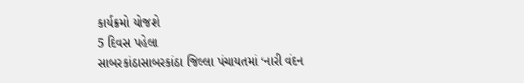કાર્યક્રમો યોજશે
5 દિવસ પહેલા
સાબરકાંઠાસાબરકાંઠા જિલ્લા પંચાયતમાં ‘નારી વંદન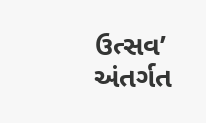ઉત્સવ’ અંતર્ગત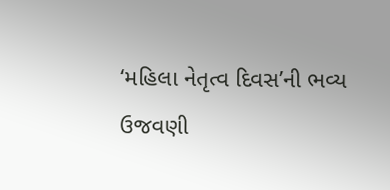‘મહિલા નેતૃત્વ દિવસ’ની ભવ્ય ઉજવણી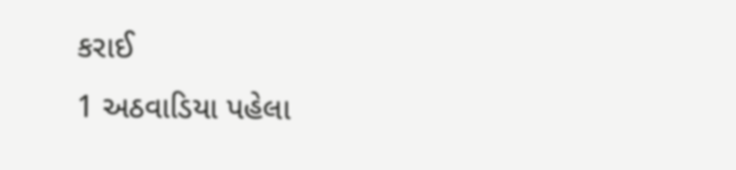કરાઈ
1 અઠવાડિયા પહેલા